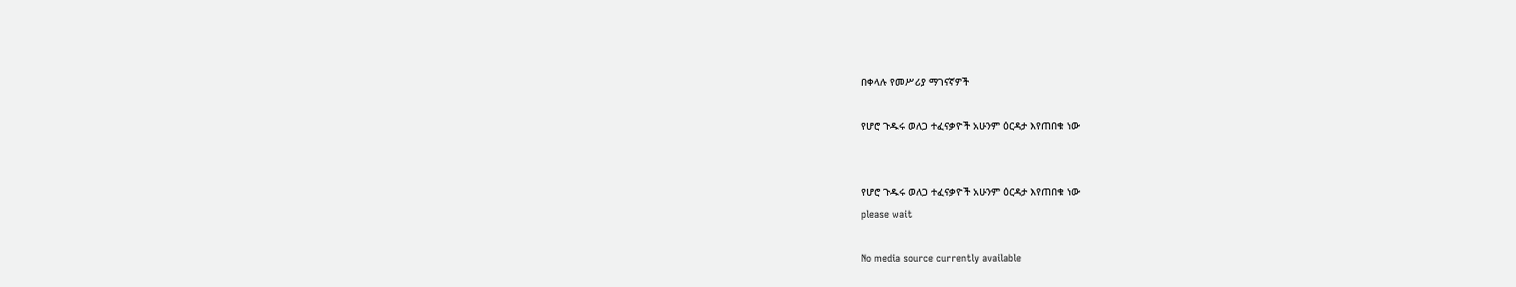በቀላሉ የመሥሪያ ማገናኛዎች

የሆሮ ጉዱሩ ወለጋ ተፈናቃዮች አሁንም ዕርዳታ እየጠበቁ ነው


የሆሮ ጉዱሩ ወለጋ ተፈናቃዮች አሁንም ዕርዳታ እየጠበቁ ነው
please wait

No media source currently available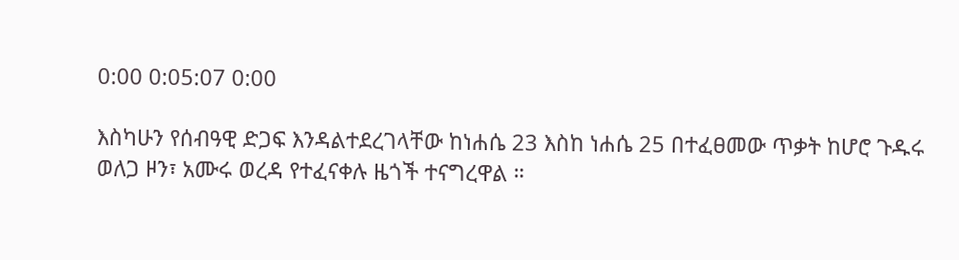0:00 0:05:07 0:00

እስካሁን የሰብዓዊ ድጋፍ እንዳልተደረገላቸው ከነሐሴ 23 እስከ ነሐሴ 25 በተፈፀመው ጥቃት ከሆሮ ጉዱሩ ወለጋ ዞን፣ አሙሩ ወረዳ የተፈናቀሉ ዜጎች ተናግረዋል ።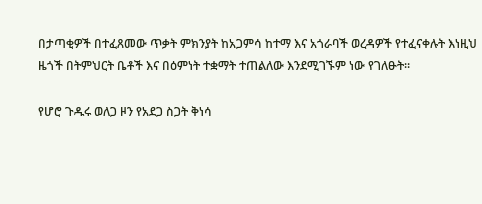በታጣቂዎች በተፈጸመው ጥቃት ምክንያት ከአጋምሳ ከተማ እና አጎራባች ወረዳዎች የተፈናቀሉት እነዚህ ዜጎች በትምህርት ቤቶች እና በዕምነት ተቋማት ተጠልለው እንደሚገኙም ነው የገለፁት።

የሆሮ ጉዱሩ ወለጋ ዞን የአደጋ ስጋት ቅነሳ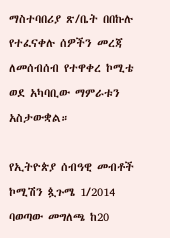ማስተባበሪያ ጽ/ቤት በበኩሉ የተፈናቀሉ ሰዎችን መረጃ ለመሰብሰብ የተዋቀረ ኮሚቴ ወደ አካባቢው ማምራቱን አስታውቋል።

የኢትዮጵያ ሰብዓዊ መብቶች ኮሚሽን ጷጉሜ 1/2014 ባወጣው መግለጫ ከ20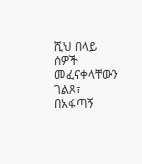ሺህ በላይ ሰዎች መፈናቀላቸውን ገልጾ፣ በአፋጣኝ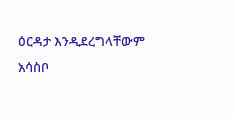ዕርዳታ እንዲደረግላቸውም አሳስቦ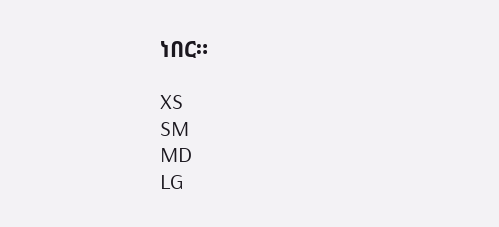ነበር።

XS
SM
MD
LG